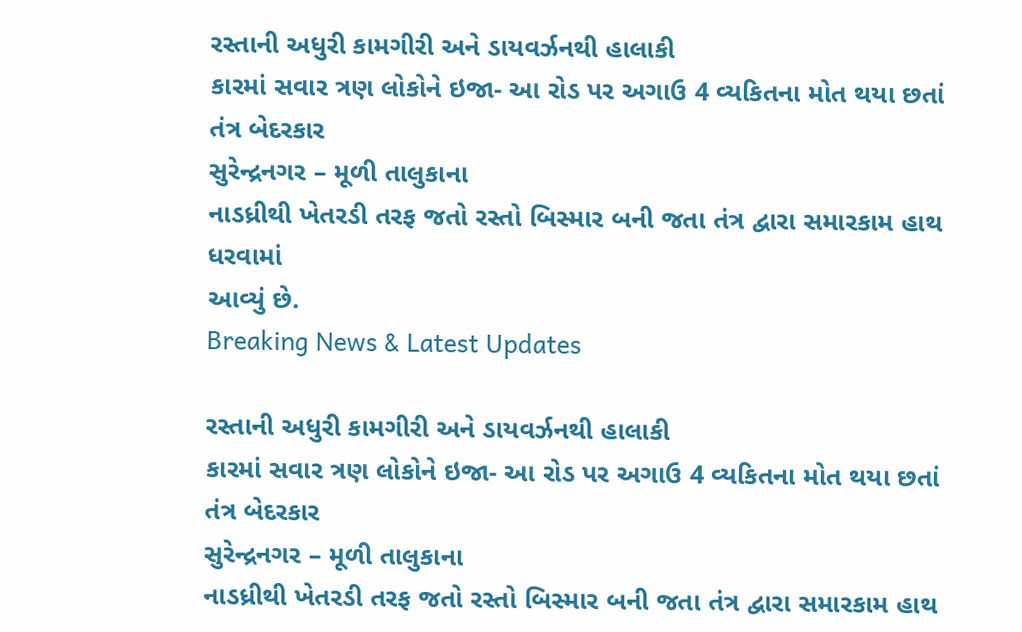રસ્તાની અધુરી કામગીરી અને ડાયવર્ઝનથી હાલાકી
કારમાં સવાર ત્રણ લોકોને ઇજા- આ રોડ પર અગાઉ 4 વ્યકિતના મોત થયા છતાં
તંત્ર બેદરકાર
સુરેન્દ્રનગર – મૂળી તાલુકાના
નાડધ્રીથી ખેતરડી તરફ જતો રસ્તો બિસ્માર બની જતા તંત્ર દ્વારા સમારકામ હાથ ધરવામાં
આવ્યું છે.
Breaking News & Latest Updates

રસ્તાની અધુરી કામગીરી અને ડાયવર્ઝનથી હાલાકી
કારમાં સવાર ત્રણ લોકોને ઇજા- આ રોડ પર અગાઉ 4 વ્યકિતના મોત થયા છતાં
તંત્ર બેદરકાર
સુરેન્દ્રનગર – મૂળી તાલુકાના
નાડધ્રીથી ખેતરડી તરફ જતો રસ્તો બિસ્માર બની જતા તંત્ર દ્વારા સમારકામ હાથ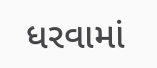ધરવામાં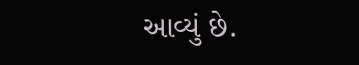આવ્યું છે.